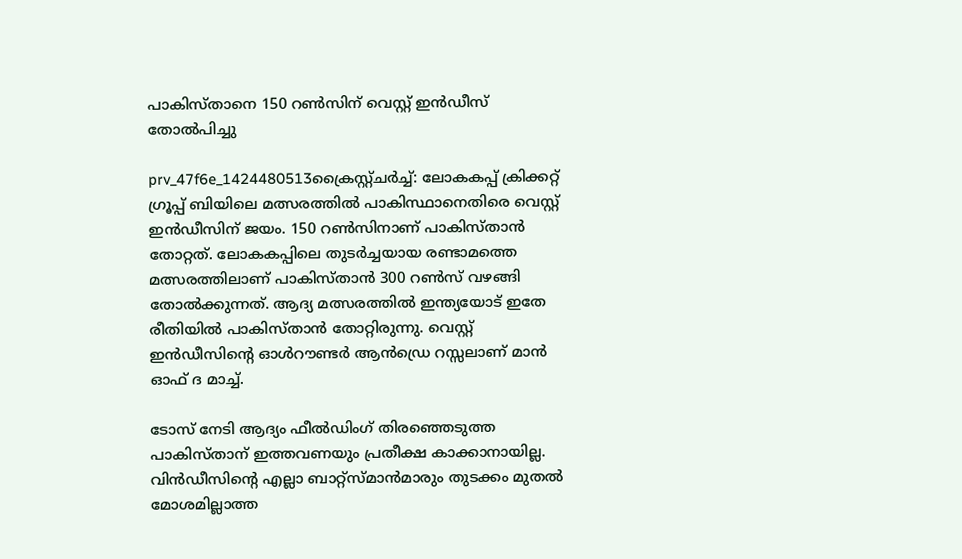പാകിസ്താനെ 150 റണ്‍സിന് വെസ്റ്റ് ഇന്‍ഡീസ് തോല്‍പിച്ചു

prv_47f6e_1424480513ക്രൈസ്റ്റ്ചര്‍ച്ച്: ലോകകപ്പ് ക്രിക്കറ്റ് ഗ്രൂപ്പ് ബിയിലെ മത്സരത്തില്‍ പാകിസ്ഥാനെതിരെ വെസ്റ്റ് ഇന്‍ഡീസിന് ജയം. 150 റണ്‍സിനാണ് പാകിസ്താന്‍ തോറ്റത്. ലോകകപ്പിലെ തുടര്‍ച്ചയായ രണ്ടാമത്തെ മത്സരത്തിലാണ് പാകിസ്താന്‍ 300 റണ്‍സ് വഴങ്ങി തോല്‍ക്കുന്നത്. ആദ്യ മത്സരത്തില്‍ ഇന്ത്യയോട് ഇതേ രീതിയില്‍ പാകിസ്താന്‍ തോറ്റിരുന്നു. വെസ്റ്റ് ഇന്‍ഡീസിന്റെ ഓള്‍റൗണ്ടര്‍ ആന്‍ഡ്രെ റസ്സലാണ് മാന്‍ ഓഫ് ദ മാച്ച്.

ടോസ് നേടി ആദ്യം ഫീല്‍ഡിംഗ് തിരഞ്ഞെടുത്ത പാകിസ്താന് ഇത്തവണയും പ്രതീക്ഷ കാക്കാനായില്ല. വിന്‍ഡീസിന്റെ എല്ലാ ബാറ്റ്‌സ്മാന്‍മാരും തുടക്കം മുതല്‍ മോശമില്ലാത്ത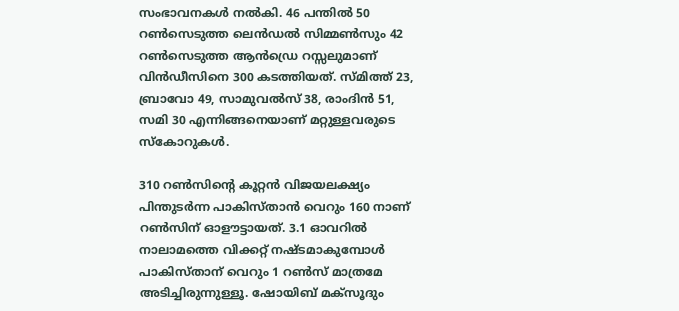സംഭാവനകള്‍ നല്‍കി. 46 പന്തില്‍ 50 റണ്‍സെടുത്ത ലെന്‍ഡല്‍ സിമ്മണ്‍സും 42 റണ്‍സെടുത്ത ആന്‍ഡ്രെ റസ്സലുമാണ് വിന്‍ഡീസിനെ 300 കടത്തിയത്. സ്മിത്ത് 23, ബ്രാവോ 49, സാമുവല്‍സ് 38, രാംദിന്‍ 51, സമി 30 എന്നിങ്ങനെയാണ് മറ്റുള്ളവരുടെ സ്‌കോറുകള്‍.

310 റണ്‍സിന്റെ കൂറ്റന്‍ വിജയലക്ഷ്യം പിന്തുടര്‍ന്ന പാകിസ്താന്‍ വെറും 160 നാണ് റണ്‍സിന് ഓളൗട്ടായത്. 3.1 ഓവറില്‍ നാലാമത്തെ വിക്കറ്റ് നഷ്ടമാകുമ്പോള്‍ പാകിസ്താന് വെറും 1 റണ്‍സ് മാത്രമേ അടിച്ചിരുന്നുള്ളൂ. ഷോയിബ് മക്‌സൂദും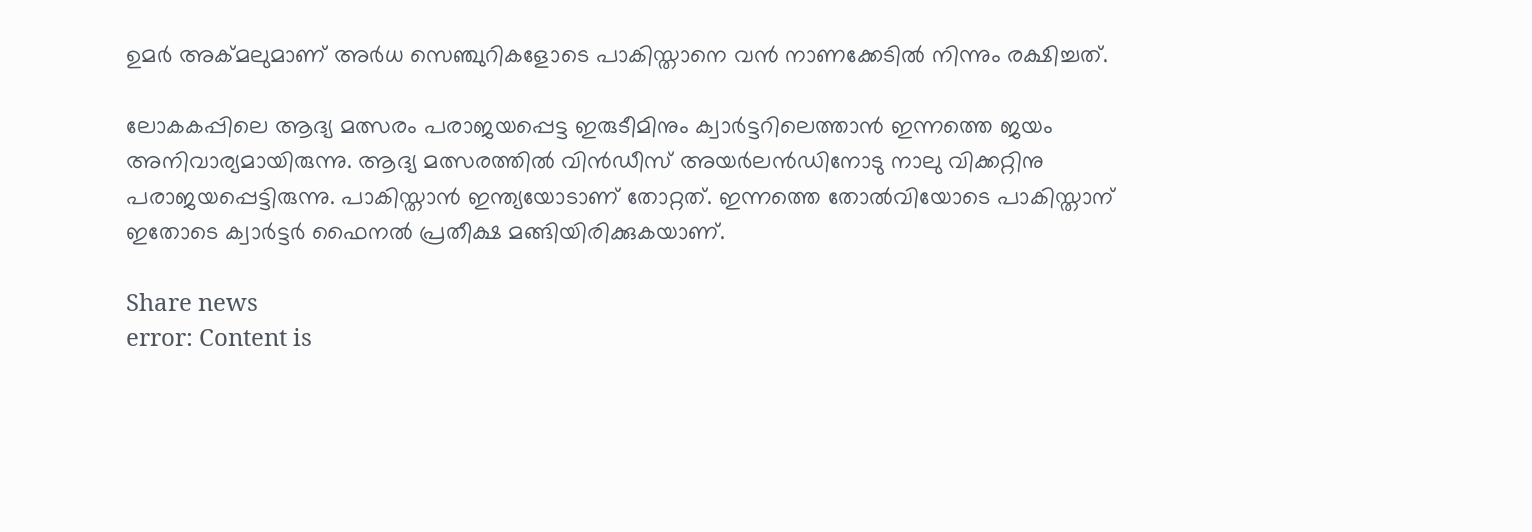ഉമര്‍ അക്മലുമാണ് അര്‍ധ സെഞ്ചുറികളോടെ പാകിസ്താനെ വന്‍ നാണക്കേടില്‍ നിന്നും രക്ഷിച്ചത്.

ലോകകപ്പിലെ ആദ്യ മത്സരം പരാജയപ്പെട്ട ഇരുടീമിനും ക്വാര്‍ട്ടറിലെത്താന്‍ ഇന്നത്തെ ജയം അനിവാര്യമായിരുന്നു. ആദ്യ മത്സരത്തില്‍ വിന്‍ഡീസ് അയര്‍ലന്‍ഡിനോടു നാലു വിക്കറ്റിനു പരാജയപ്പെട്ടിരുന്നു. പാകിസ്താന്‍ ഇന്ത്യയോടാണ് തോറ്റത്. ഇന്നത്തെ തോല്‍വിയോടെ പാകിസ്താന് ഇതോടെ ക്വാര്‍ട്ടര്‍ ഫൈനല്‍ പ്രതീക്ഷ മങ്ങിയിരിക്കുകയാണ്.

Share news
error: Content is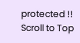protected !!
Scroll to Top